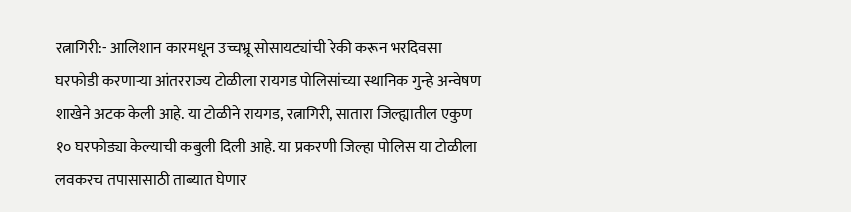रत्नागिरी:- आलिशान कारमधून उच्चभ्रू सोसायट्यांची रेकी करून भरदिवसा घरफोडी करणाऱ्या आंतरराज्य टोळीला रायगड पोलिसांच्या स्थानिक गुन्हे अन्वेषण शाखेने अटक केली आहे. या टोळीने रायगड, रत्नागिरी, सातारा जिल्ह्यातील एकुण १० घरफोड्या केल्याची कबुली दिली आहे. या प्रकरणी जिल्हा पोलिस या टोळीला लवकरच तपासासाठी ताब्यात घेणार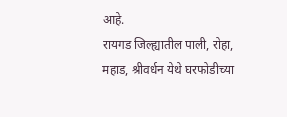आहे.
रायगड जिल्ह्यातील पाली, रोहा, महाड, श्रीवर्धन येथे घरफोडीच्या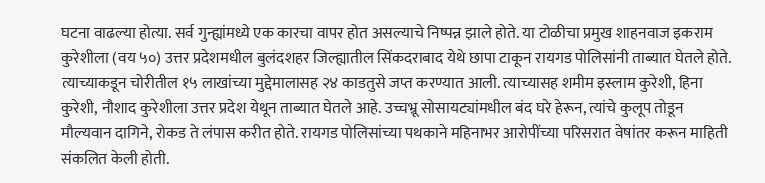घटना वाढल्या होत्या. सर्व गुन्ह्यांमध्ये एक कारचा वापर होत असल्याचे निष्पन्न झाले होते. या टोळीचा प्रमुख शाहनवाज इकराम कुरेशीला (वय ५०) उत्तर प्रदेशमधील बुलंदशहर जिल्ह्यातील सिंकदराबाद येथे छापा टाकून रायगड पोलिसांनी ताब्यात घेतले होते. त्याच्याकडून चोरीतील १५ लाखांच्या मुद्देमालासह २४ काडतुसे जप्त करण्यात आली. त्याच्यासह शमीम इस्लाम कुरेशी, हिना कुरेशी, नौशाद कुरेशीला उत्तर प्रदेश येथून ताब्यात घेतले आहे. उच्चभ्रू सोसायट्यांमधील बंद घरे हेरून, त्यांचे कुलूप तोडून मौल्यवान दागिने, रोकड ते लंपास करीत होते. रायगड पोलिसांच्या पथकाने महिनाभर आरोपींच्या परिसरात वेषांतर करून माहिती संकलित केली होती.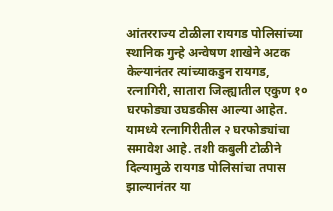आंतरराज्य टोळीला रायगड पोलिसांच्या स्थानिक गुन्हे अन्वेषण शाखेने अटक केल्यानंतर त्यांच्याकडुन रायगड, रत्नागिरी, सातारा जिल्ह्यातील एकुण १० घरफोड्या उघडकीस आल्या आहेत. यामध्ये रत्नागिरीतील २ घरफोड्यांचा समावेश आहे. तशी कबुली टोळीने दिल्यामुळे रायगड पोलिसांचा तपास झाल्यानंतर या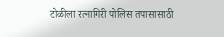टोळीला रत्नागिरी पोलिस तपासासाठी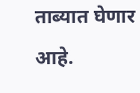ताब्यात घेणार आहे.